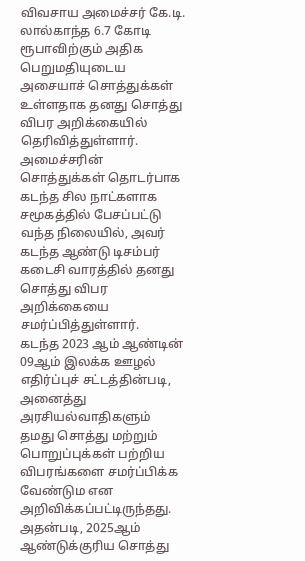விவசாய அமைச்சர் கே.டி. லால்காந்த 6.7 கோடி ரூபாவிற்கும் அதிக பெறுமதியுடைய அசையாச் சொத்துக்கள் உள்ளதாக தனது சொத்து விபர அறிக்கையில் தெரிவித்துள்ளார்.
அமைச்சரின் சொத்துக்கள் தொடர்பாக கடந்த சில நாட்களாக சமூகத்தில் பேசப்பட்டு வந்த நிலையில், அவர் கடந்த ஆண்டு டிசம்பர் கடைசி வாரத்தில் தனது சொத்து விபர அறிக்கையை சமர்ப்பித்துள்ளார்.
கடந்த 2023 ஆம் ஆண்டின் 09ஆம் இலக்க ஊழல் எதிர்ப்புச் சட்டத்தின்படி, அனைத்து அரசியல்வாதிகளும் தமது சொத்து மற்றும் பொறுப்புக்கள் பற்றிய விபரங்களை சமர்ப்பிக்க வேண்டும என அறிவிக்கப்பட்டிருந்தது.
அதன்படி, 2025ஆம் ஆண்டுக்குரிய சொத்து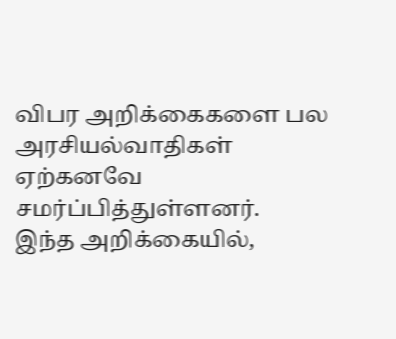விபர அறிக்கைகளை பல அரசியல்வாதிகள் ஏற்கனவே சமர்ப்பித்துள்ளனர்.
இந்த அறிக்கையில்,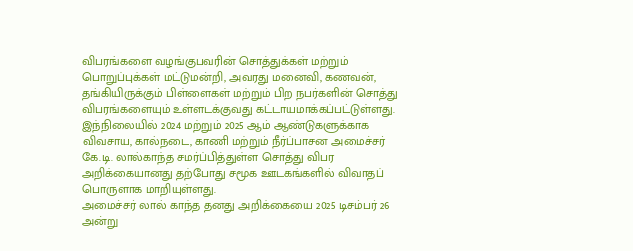விபரங்களை வழங்குபவரின் சொத்துக்கள் மற்றும் பொறுப்புக்கள் மட்டுமன்றி, அவரது மனைவி, கணவன், தங்கியிருக்கும் பிள்ளைகள் மற்றும் பிற நபர்களின் சொத்து விபரங்களையும் உள்ளடக்குவது கட்டாயமாக்கப்பட்டுள்ளது.
இந்நிலையில் 2024 மற்றும் 2025 ஆம் ஆண்டுகளுக்காக விவசாய, கால்நடை, காணி மற்றும் நீர்ப்பாசன அமைச்சர் கே.டி. லால்காந்த சமர்ப்பித்துள்ள சொத்து விபர அறிக்கையானது தற்போது சமூக ஊடகங்களில் விவாதப் பொருளாக மாறியுள்ளது.
அமைச்சர் லால் காந்த தனது அறிக்கையை 2025 டிசம்பர் 26 அன்று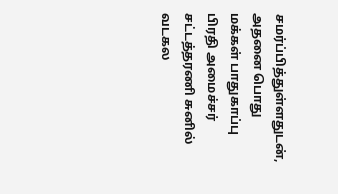சமர்ப்பித்துள்ளதுடன், அதனை பொது மக்கள் பாதுகாப்பு பிரதி அமைச்சர் சட்டத்தரணி சுனில் வடகல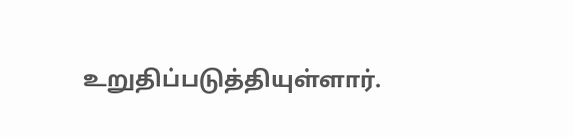உறுதிப்படுத்தியுள்ளார்.